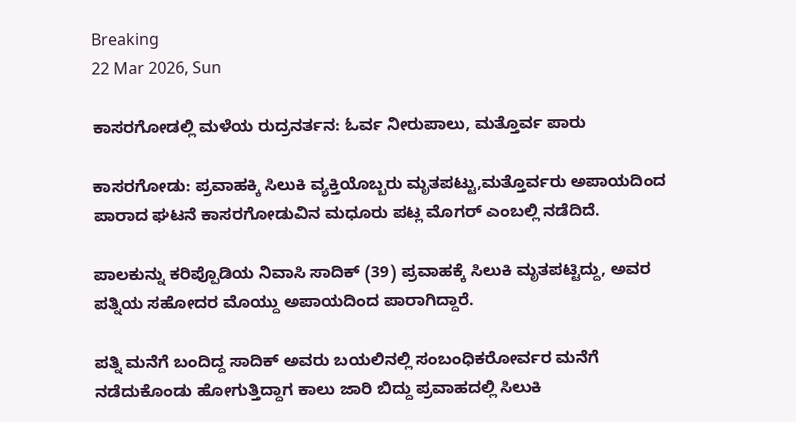Breaking
22 Mar 2026, Sun

ಕಾಸರಗೋಡಲ್ಲಿ ಮಳೆಯ ರುದ್ರನರ್ತನ: ಓರ್ವ ನೀರುಪಾಲು, ಮತ್ತೊರ್ವ ಪಾರು

ಕಾಸರಗೋಡು: ಪ್ರವಾಹಕ್ಕಿ ಸಿಲುಕಿ ವ್ಯಕ್ತಿಯೊಬ್ಬರು ಮೃತಪಟ್ಟು,ಮತ್ತೊರ್ವರು ಅಪಾಯದಿಂದ ಪಾರಾದ ಘಟನೆ ಕಾಸರಗೋಡುವಿನ ಮಧೂರು ಪಟ್ಲ ಮೊಗರ್ ಎಂಬಲ್ಲಿ ನಡೆದಿದೆ.

ಪಾಲಕುನ್ನು ಕರಿಪ್ಪೊಡಿಯ ನಿವಾಸಿ ಸಾದಿಕ್ (39) ಪ್ರವಾಹಕ್ಕೆ ಸಿಲುಕಿ ಮೃತಪಟ್ಟಿದ್ದು, ಅವರ ಪತ್ನಿಯ ಸಹೋದರ ಮೊಯ್ದು ಅಪಾಯದಿಂದ ಪಾರಾಗಿದ್ದಾರೆ.

ಪತ್ನಿ ಮನೆಗೆ ಬಂದಿದ್ದ ಸಾದಿಕ್ ಅವರು ಬಯಲಿನಲ್ಲಿ ಸಂಬಂಧಿಕರೋರ್ವರ ಮನೆಗೆ ನಡೆದುಕೊಂಡು ಹೋಗುತ್ತಿದ್ದಾಗ ಕಾಲು ಜಾರಿ ಬಿದ್ದು ಪ್ರವಾಹದಲ್ಲಿ ಸಿಲುಕಿ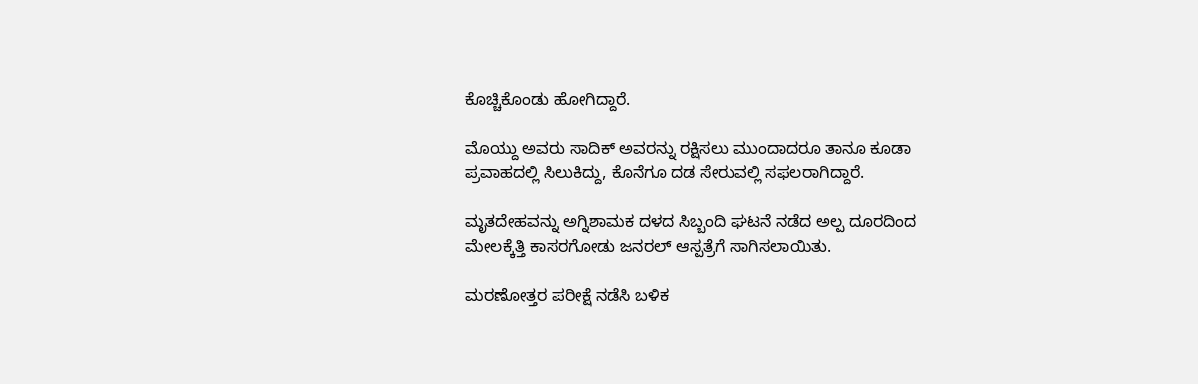ಕೊಚ್ಚಿಕೊಂಡು ಹೋಗಿದ್ದಾರೆ.

ಮೊಯ್ದು ಅವರು ಸಾದಿಕ್ ಅವರನ್ನು ರಕ್ಷಿಸಲು ಮುಂದಾದರೂ ತಾನೂ ಕೂಡಾ ಪ್ರವಾಹದಲ್ಲಿ ಸಿಲುಕಿದ್ದು, ಕೊನೆಗೂ ದಡ ಸೇರುವಲ್ಲಿ ಸಫಲರಾಗಿದ್ದಾರೆ.

ಮೃತದೇಹವನ್ನು ಅಗ್ನಿಶಾಮಕ ದಳದ ಸಿಬ್ಬಂದಿ ಘಟನೆ ನಡೆದ ಅಲ್ಪ ದೂರದಿಂದ ಮೇಲಕ್ಕೆತ್ತಿ ಕಾಸರಗೋಡು ಜನರಲ್ ಆಸ್ಪತ್ರೆಗೆ ಸಾಗಿಸಲಾಯಿತು.

ಮರಣೋತ್ತರ ಪರೀಕ್ಷೆ ನಡೆಸಿ ಬಳಿಕ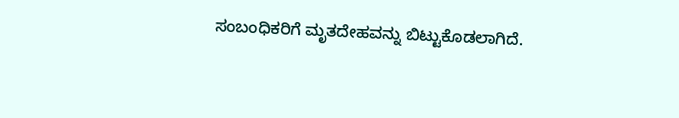ಸಂಬಂಧಿಕರಿಗೆ ಮೃತದೇಹವನ್ನು ಬಿಟ್ಟುಕೊಡಲಾಗಿದೆ.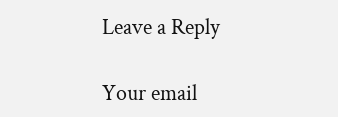Leave a Reply

Your email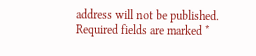address will not be published. Required fields are marked *